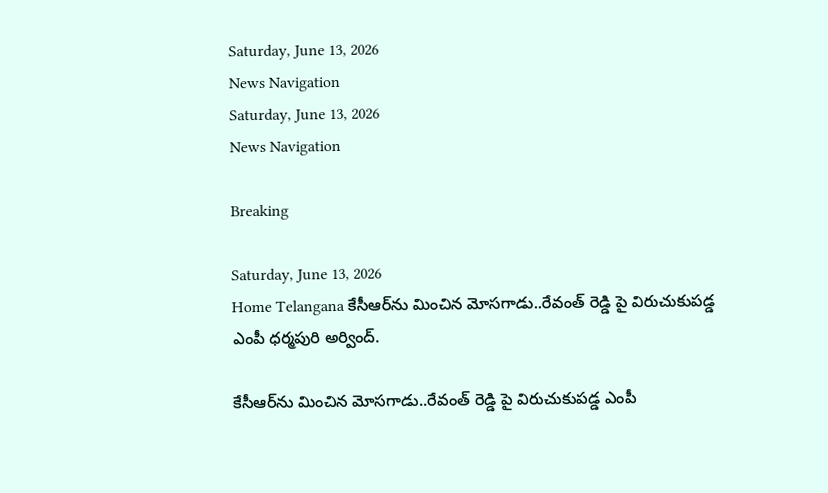Saturday, June 13, 2026
News Navigation
Saturday, June 13, 2026
News Navigation

Breaking

Saturday, June 13, 2026
Home Telangana కేసీఆర్‌ను మించిన మోసగాడు..రేవంత్ రెడ్డి పై విరుచుకుపడ్డ ఎంపీ ధర్మపురి అర్వింద్.

కేసీఆర్‌ను మించిన మోసగాడు..రేవంత్ రెడ్డి పై విరుచుకుపడ్డ ఎంపీ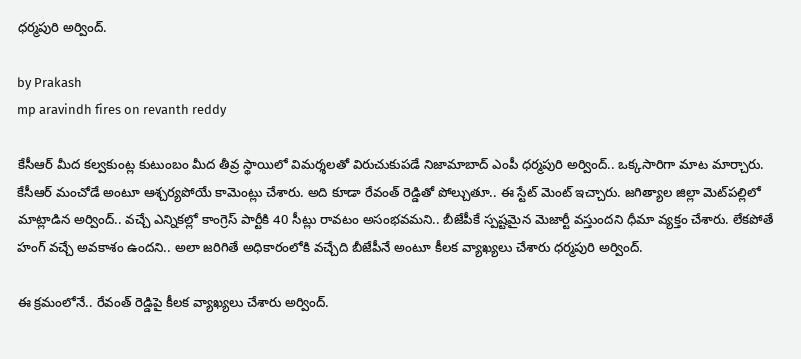ధర్మపురి అర్వింద్.

by Prakash
mp aravindh fires on revanth reddy

కేసీఆర్‌ మీద కల్వకుంట్ల కుటుంబం మీద తీవ్ర స్థాయిలో విమర్శలతో విరుచుకుపడే నిజామాబాద్ ఎంపీ ధర్మపురి అర్వింద్.. ఒక్కసారిగా మాట మార్చారు. కేసీఆర్ మంచోడే అంటూ ఆశ్చర్యపోయే కామెంట్లు చేశారు. అది కూడా రేవంత్ రెడ్డితో పోల్చుతూ.. ఈ స్టేట్ మెంట్ ఇచ్చారు. జగిత్యాల జిల్లా మెట్‌పల్లిలో మాట్లాడిన అర్వింద్.. వచ్చే ఎన్నికల్లో కాంగ్రెస్ పార్టీకి 40 సీట్లు రావటం అసంభవమని.. బీజేపీకే స్పష్టమైన మెజార్టీ వస్తుందని ధీమా వ్యక్తం చేశారు. లేకపోతే హంగ్ వచ్చే అవకాశం ఉందని.. అలా జరిగితే అధికారంలోకి వచ్చేది బీజేపీనే అంటూ కీలక వ్యాఖ్యలు చేశారు ధర్మపురి అర్వింద్.

ఈ క్రమంలోనే.. రేవంత్ రెడ్డిపై కీలక వ్యాఖ్యలు చేశారు అర్వింద్.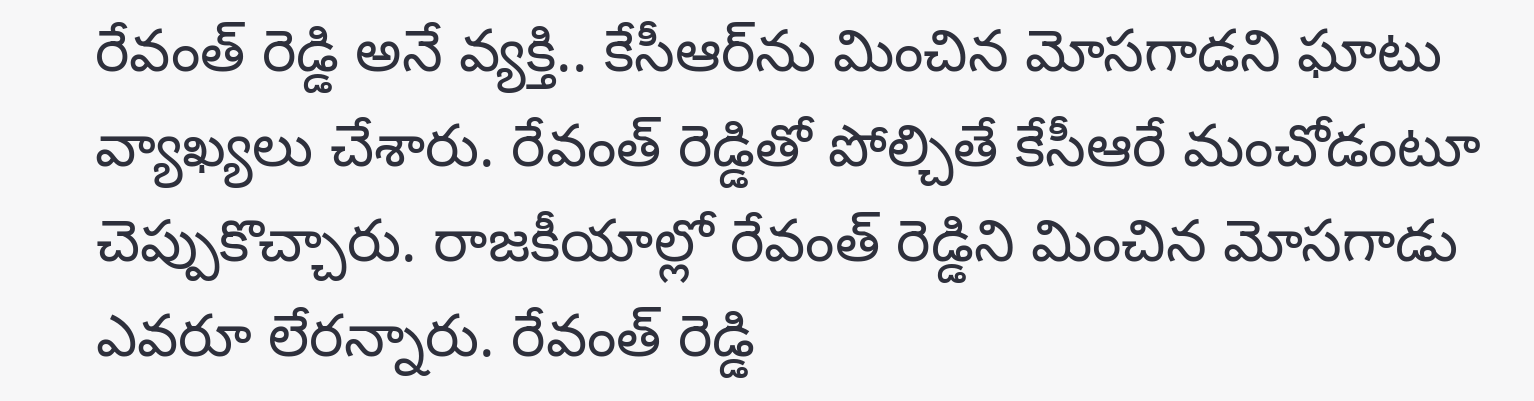రేవంత్ రెడ్డి అనే వ్యక్తి.. కేసీఆర్‌ను మించిన మోసగాడని ఘాటు వ్యాఖ్యలు చేశారు. రేవంత్ రెడ్డితో పోల్చితే కేసీఆరే మంచోడంటూ చెప్పుకొచ్చారు. రాజకీయాల్లో రేవంత్ రెడ్డిని మించిన మోసగాడు ఎవరూ లేరన్నారు. రేవంత్ రెడ్డి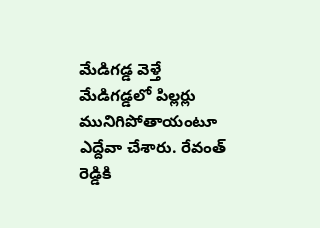మేడిగడ్డ వెళ్తే మేడిగడ్డలో పిల్లర్లు మునిగిపోతాయంటూ ఎద్దేవా చేశారు. రేవంత్ రెడ్డికి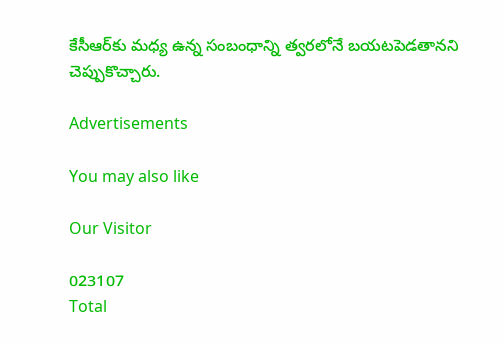కేసీఆర్‌కు మధ్య ఉన్న సంబంధాన్ని త్వరలోనే బయటపెడతానని చెప్పుకొచ్చారు.

Advertisements

You may also like

Our Visitor

023107
Total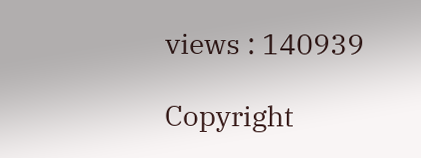views : 140939

Copyright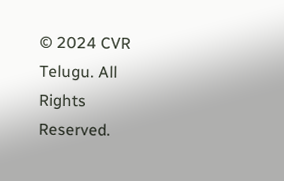© 2024 CVR Telugu. All Rights Reserved.